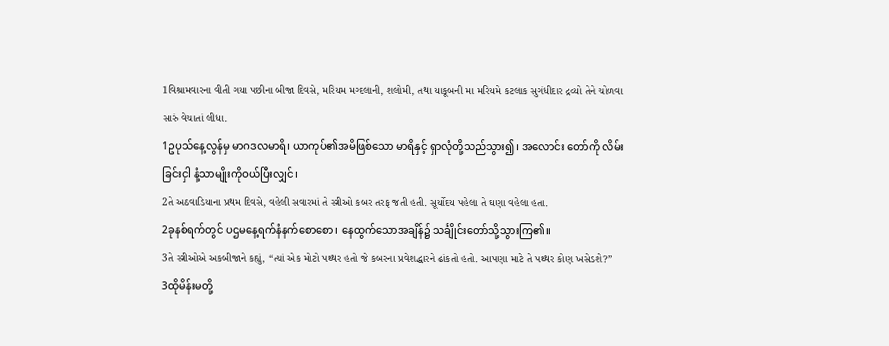1વિશ્રામવારના વીતી ગયા પછીના બીજા દિવસે, મરિયમ મગ્દલાની, શલોમી, તથા યાકૂબની મા મરિયમે કટલાક સુગંધીદાર દ્રવ્યો તેને ચોળવા સારું વેચાતાં લીધા.
1ဥပုသ်နေ့လွန်မှ မာဂဒလမာရိ၊ ယာကုပ်၏အမိဖြစ်သော မာရိနှင့် ရှာလုံတို့သည်သွား၍၊ အလောင်း တော်ကို လိမ်းခြင်းငှါ နံ့သာမျိုးကိုဝယ်ပြီးလျှင်၊
2તે અઠવાડિયાના પ્રથમ દિવસે, વહેલી સવારમાં તે સ્ત્રીઓ કબર તરફ જતી હતી. સૂર્યોદય પહેલા તે ઘણા વહેલા હતા.
2ခုနစ်ရက်တွင် ပဌမနေ့ရက်နံနက်စောစော၊ နေထွက်သောအချိန်၌ သင်္ချိုင်းတော်သို့သွားကြ၏။
3તે સ્ત્રીઓએ અકબીજાને કહ્યું, “ત્યાં એક મોટો પથ્થર હતો જે કબરના પ્રવેશદ્ધારને ઢાંકતો હતો. આપણા માટે તે પથ્થર કોણ ખસેડશે?”
3ထိုမိန်းမတို့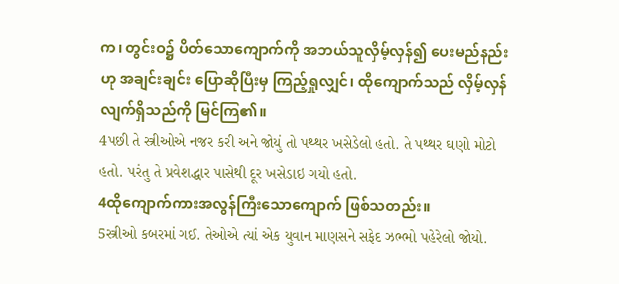က၊ တွင်းဝ၌ ပိတ်သောကျောက်ကို အဘယ်သူလှိမ့်လှန်၍ ပေးမည်နည်းဟု အချင်းချင်း ပြောဆိုပြီးမှ ကြည့်ရှုလျှင်၊ ထိုကျောက်သည် လှိမ့်လှန်လျက်ရှိသည်ကို မြင်ကြ၏။
4પછી તે સ્ત્રીઓએ નજર કરી અને જોયું તો પથ્થર ખસેડેલો હતો. તે પથ્થર ઘણો મોટો હતો. પરંતુ તે પ્રવેશદ્ધાર પાસેથી દૂર ખસેડાઇ ગયો હતો.
4ထိုကျောက်ကားအလွန်ကြီးသောကျောက် ဖြစ်သတည်း။
5સ્ત્રીઓ કબરમાં ગઈ. તેઓએ ત્યાં એક યુવાન માણસને સફેદ ઝભ્ભો પહેરેલો જોયો.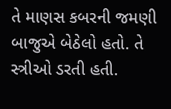તે માણસ કબરની જમણી બાજુએ બેઠેલો હતો. તે સ્ત્રીઓ ડરતી હતી.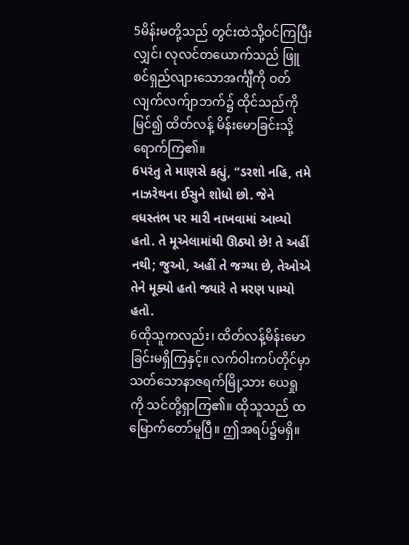5မိန်းမတို့သည် တွင်းထဲသို့ဝင်ကြပြီးလျှင်၊ လုလင်တယောက်သည် ဖြူစင်ရှည်လျားသောအင်္ကျီကို ဝတ် လျက်လက်ျာဘက်၌ ထိုင်သည်ကိုမြင်၍ ထိတ်လန့် မိန်းမောခြင်းသို့ ရောက်ကြ၏။
6પરંતુ તે માણસે કહ્યું, “ડરશો નહિ, તમે નાઝરેથના ઈસુને શોધો છો. જેને વધસ્તંભ પર મારી નાખવામાં આવ્યો હતો. તે મૂએલામાંથી ઊઠ્યો છે! તે અહીં નથી; જુઓ, અહીં તે જગ્યા છે, તેઓએ તેને મૂક્યો હતો જ્યારે તે મરણ પામ્યો હતો.
6ထိုသူကလည်း၊ ထိတ်လန့်မိန်းမောခြင်းမရှိကြနှင့်။ လက်ဝါးကပ်တိုင်မှာ သတ်သောနာဇရက်မြို့သား ယေရှုကို သင်တို့ရှာကြ၏။ ထိုသူသည် ထမြောက်တော်မူပြီ။ ဤအရပ်၌မရှိ။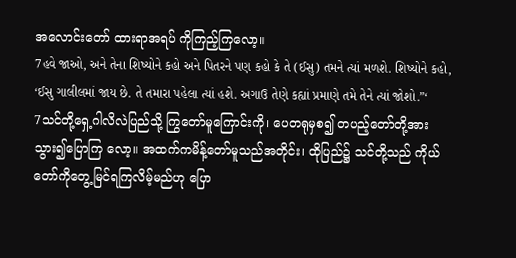အလောင်းတော် ထားရာအရပ် ကိုကြည့်ကြလော့။
7હવે જાઓ, અને તેના શિષ્યોને કહો અને પિતરને પણ કહો કે તે (ઈસુ) તમને ત્યાં મળશે. શિષ્યોને કહો, ‘ઈસુ ગાલીલમાં જાય છે. તે તમારા પહેલા ત્યાં હશે. અગાઉ તેણે કહ્યાં પ્રમાણે તમે તેને ત્યાં જોશો.”‘
7သင်တို့ရှေ့ဂါလိလဲပြည်သို့ ကြွတော်မူကြောင်းကို၊ ပေတရုမှစ၍ တပည့်တော်တို့အား သွား၍ပြောကြ လော့။ အထက်ကမိန့်တော်မူသည်အတိုင်း၊ ထိုပြည်၌ သင်တို့သည် ကိုယ်တော်ကိုတွေ့မြင်ရကြလိမ့်မည်ဟု ပြော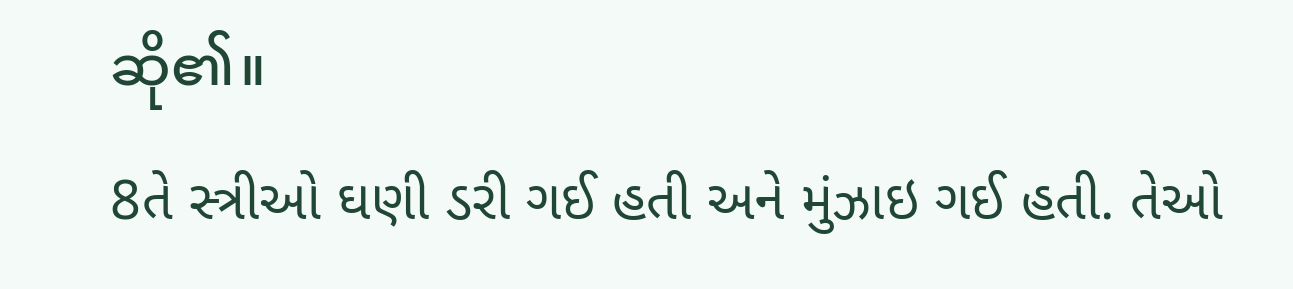ဆို၏။
8તે સ્ત્રીઓ ઘણી ડરી ગઈ હતી અને મુંઝાઇ ગઈ હતી. તેઓ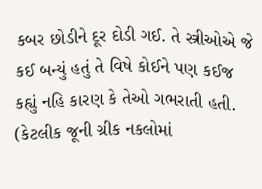કબર છોડીને દૂર દોડી ગઈ. તે સ્ત્રીઓએ જે કઈ બન્યું હતું તે વિષે કોઈને પણ કઈજ કહ્યું નહિ કારણ કે તેઓ ગભરાતી હતી. (કેટલીક જૂની ગ્રીક નકલોમાં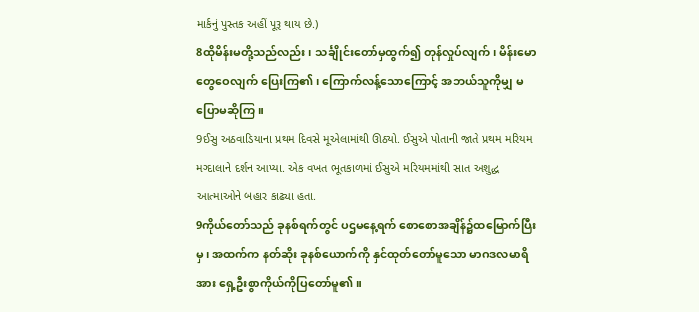માર્કનું પુસ્તક અહીં પૂરૂ થાય છે.)
8ထိုမိန်းမတို့သည်လည်း၊ သင်္ချိုင်းတော်မှထွက်၍ တုန်လှုပ်လျက်၊ မိန်းမောတွေဝေလျက် ပြေးကြ၏၊ ကြောက်လန့်သောကြောင့် အဘယ်သူကိုမျှ မပြောမဆိုကြ။
9ઈસુ અઠવાડિયાના પ્રથમ દિવસે મૂએલામાંથી ઊઠ્યો. ઈસુએ પોતાની જાતે પ્રથમ મરિયમ મગ્દાલાને દર્શન આપ્યા. એક વખત ભૂતકાળમાં ઈસુએ મરિયમમાંથી સાત અશુદ્ધ આત્માઓને બહાર કાઢ્યા હતા.
9ကိုယ်တော်သည် ခုနစ်ရက်တွင် ပဌမနေ့ရက် စောစောအချိန်၌ထမြောက်ပြီးမှ၊ အထက်က နတ်ဆိုး ခုနစ်ယောက်ကို နှင်ထုတ်တော်မူသော မာဂဒလမာရိအား ရှေ့ဦးစွာကိုယ်ကိုပြတော်မူ၏။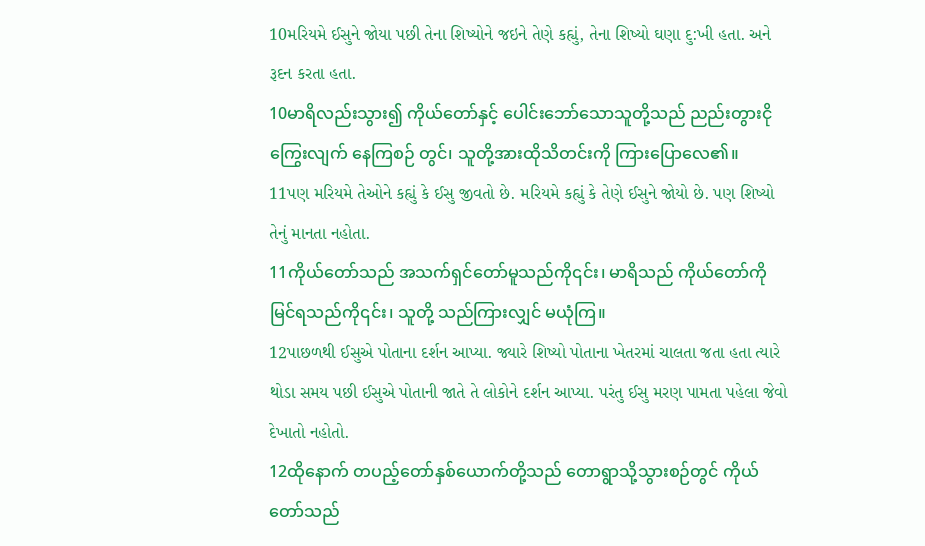10મરિયમે ઈસુને જોયા પછી તેના શિષ્યોને જઇને તેણે કહ્યું, તેના શિષ્યો ઘણા દુ:ખી હતા. અને રૂદન કરતા હતા.
10မာရိလည်းသွား၍ ကိုယ်တော်နှင့် ပေါင်းဘော်သောသူတို့သည် ညည်းတွားငိုကြွေးလျက် နေကြစဉ် တွင်၊ သူတို့အားထိုသိတင်းကို ကြားပြောလေ၏။
11પણ મરિયમે તેઓને કહ્યું કે ઈસુ જીવતો છે. મરિયમે કહ્યું કે તેણે ઈસુને જોયો છે. પણ શિષ્યો તેનું માનતા નહોતા.
11ကိုယ်တော်သည် အသက်ရှင်တော်မူသည်ကို၎င်း၊ မာရိသည် ကိုယ်တော်ကိုမြင်ရသည်ကို၎င်း၊ သူတို့ သည်ကြားလျှင် မယုံကြ။
12પાછળથી ઈસુએ પોતાના દર્શન આપ્યા. જ્યારે શિષ્યો પોતાના ખેતરમાં ચાલતા જતા હતા ત્યારે થોડા સમય પછી ઈસુએ પોતાની જાતે તે લોકોને દર્શન આપ્યા. પરંતુ ઈસુ મરણ પામતા પહેલા જેવો દેખાતો નહોતો.
12ထိုနောက် တပည့်တော်နှစ်ယောက်တို့သည် တောရွာသို့သွားစဉ်တွင် ကိုယ်တော်သည်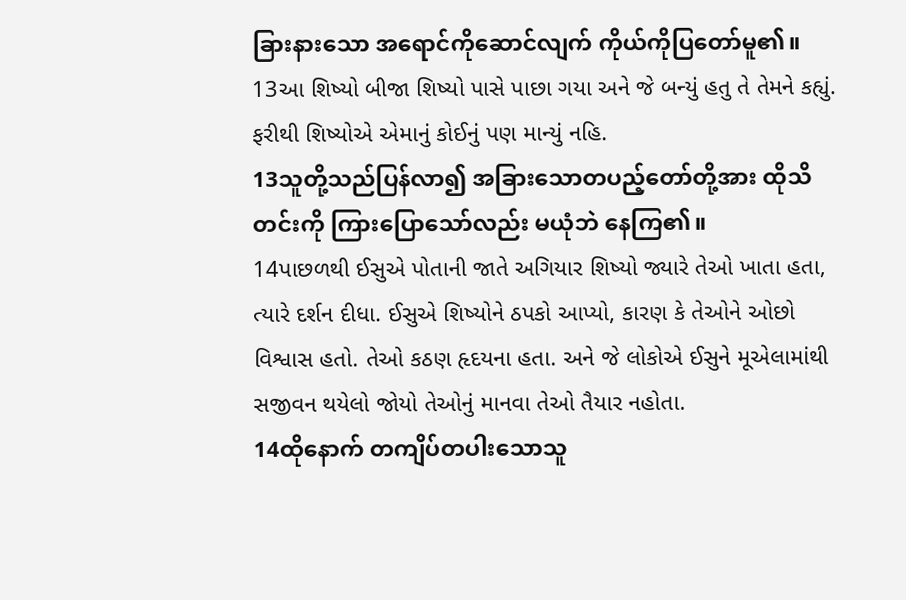ခြားနားသော အရောင်ကိုဆောင်လျက် ကိုယ်ကိုပြတော်မူ၏။
13આ શિષ્યો બીજા શિષ્યો પાસે પાછા ગયા અને જે બન્યું હતુ તે તેમને કહ્યું. ફરીથી શિષ્યોએ એમાનું કોઈનું પણ માન્યું નહિ.
13သူတို့သည်ပြန်လာ၍ အခြားသောတပည့်တော်တို့အား ထိုသိတင်းကို ကြားပြောသော်လည်း မယုံဘဲ နေကြ၏။
14પાછળથી ઈસુએ પોતાની જાતે અગિયાર શિષ્યો જ્યારે તેઓ ખાતા હતા, ત્યારે દર્શન દીધા. ઈસુએ શિષ્યોને ઠપકો આપ્યો, કારણ કે તેઓને ઓછો વિશ્વાસ હતો. તેઓ કઠણ હૃદયના હતા. અને જે લોકોએ ઈસુને મૂએલામાંથી સજીવન થયેલો જોયો તેઓનું માનવા તેઓ તૈયાર નહોતા.
14ထိုနောက် တကျိပ်တပါးသောသူ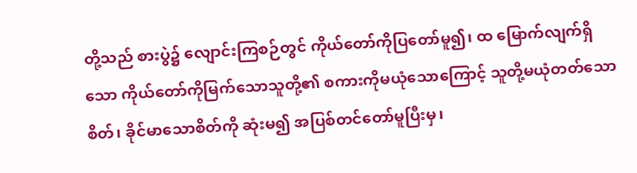တို့သည် စားပွဲ၌ လျောင်းကြစဉ်တွင် ကိုယ်တော်ကိုပြတော်မူ၍၊ ထ မြောက်လျက်ရှိသော ကိုယ်တော်ကိုမြက်သောသူတို့၏ စကားကိုမယုံသောကြောင့် သူတို့မယုံတတ်သောစိတ်၊ ခိုင်မာသောစိတ်ကို ဆုံးမ၍ အပြစ်တင်တော်မူပြီးမှ၊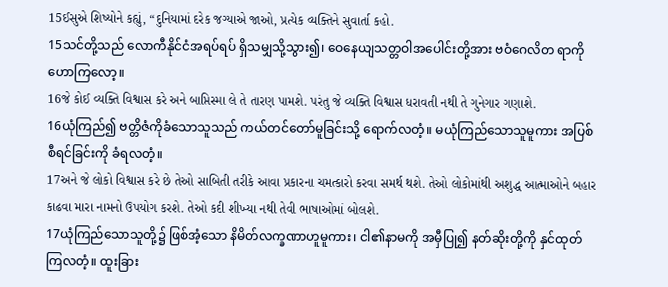15ઈસુએ શિષ્યોને કહ્યું, “દુનિયામાં દરેક જગ્યાએ જાઓ, પ્રત્યેક વ્યક્તિને સુવાર્તા કહો.
15သင်တို့သည် လောကီနိုင်ငံအရပ်ရပ် ရှိသမျှသို့သွား၍၊ ဝေနေယျသတ္တဝါအပေါင်းတို့အား ဗဝံဂေလိတ ရာကို ဟောကြလော့။
16જે કોઈ વ્યક્તિ વિશ્વાસ કરે અને બાપ્તિસ્મા લે તે તારણ પામશે. પરંતુ જે વ્યક્તિ વિશ્વાસ ધરાવતી નથી તે ગુનેગાર ગણાશે.
16ယုံကြည်၍ ဗတ္တိဇံကိုခံသောသူသည် ကယ်တင်တော်မူခြင်းသို့ ရောက်လတံ့။ မယုံကြည်သောသူမူကား အပြစ်စီရင်ခြင်းကို ခံရလတံ့။
17અને જે લોકો વિશ્વાસ કરે છે તેઓ સાબિતી તરીકે આવા પ્રકારના ચમત્કારો કરવા સમર્થ થશે. તેઓ લોકોમાંથી અશુદ્ધ આત્માઓને બહાર કાઢવા મારા નામનો ઉપયોગ કરશે. તેઓ કદી શીખ્યા નથી તેવી ભાષાઓમાં બોલશે.
17ယုံကြည်သောသူတို့၌ ဖြစ်အံ့သော နိမိတ်လက္ခဏာဟူမူကား၊ ငါ၏နာမကို အမှီပြု၍ နတ်ဆိုးတို့ကို နှင်ထုတ်ကြလတံ့။ ထူးခြား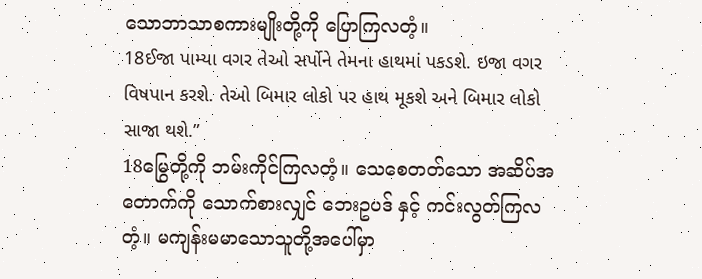သောဘာသာစကားမျိုးတို့ကို ပြောကြလတံ့။
18ઈજા પામ્યા વગર તેઓ સર્પોને તેમના હાથમાં પકડશે. ઇજા વગર વિષપાન કરશે. તેઓ બિમાર લોકો પર હાથ મૂકશે અને બિમાર લોકો સાજા થશે.”
18မြွေတို့ကို ဘမ်းကိုင်ကြလတံ့။ သေစေတတ်သော အဆိပ်အတောက်ကို သောက်စားလျှင် ဘေးဥပဒ် နှင့် ကင်းလွတ်ကြလတံ့။ မကျန်းမမာသောသူတို့အပေါ်မှာ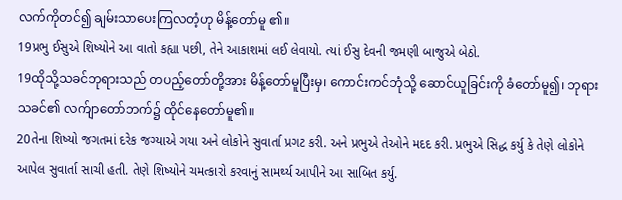လက်ကိုတင်၍ ချမ်းသာပေးကြလတံ့ဟု မိန့်တော်မူ ၏။
19પ્રભુ ઈસુએ શિષ્યોને આ વાતો કહ્યા પછી, તેને આકાશમાં લઈ લેવાયો. ત્યાં ઈસુ દેવની જમણી બાજુએ બેઠો.
19ထိုသို့သခင်ဘုရားသည် တပည့်တော်တို့အား မိန့်တော်မူပြီးမှ၊ ကောင်းကင်ဘုံသို့ ဆောင်ယူခြင်းကို ခံတော်မူ၍၊ ဘုရားသခင်၏ လက်ျာတော်ဘက်၌ ထိုင်နေတော်မူ၏။
20તેના શિષ્યો જગતમાં દરેક જગ્યાએ ગયા અને લોકોને સુવાર્તા પ્રગટ કરી. અને પ્રભુએ તેઓને મદદ કરી. પ્રભુએ સિદ્ધ કર્યુ કે તેણે લોકોને આપેલ સુવાર્તા સાચી હતી. તેણે શિષ્યોને ચમત્કારો કરવાનું સામર્થ્ય આપીને આ સાબિત કર્યુ.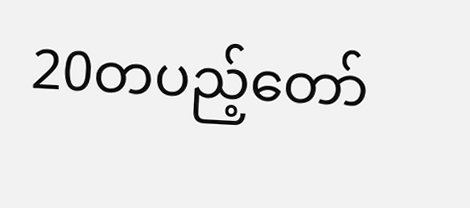20တပည့်တော်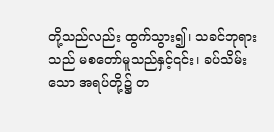တို့သည်လည်း ထွက်သွား၍၊ သခင်ဘုရားသည် မစတော်မူသည်နှင့်၎င်း၊ ခပ်သိမ်းသော အရပ်တို့၌ တ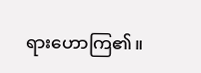ရားဟောကြ၏။